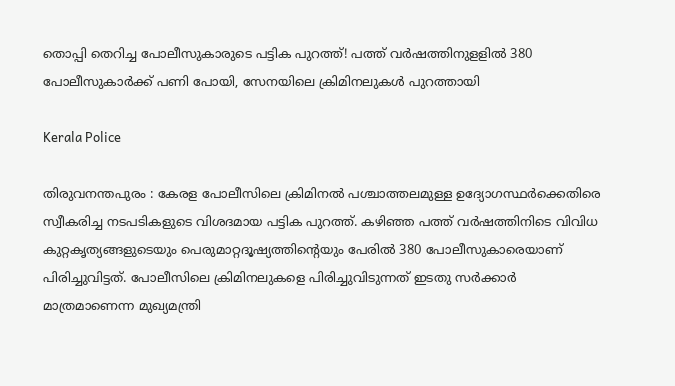തൊപ്പി തെറിച്ച പോലീസുകാരുടെ പട്ടിക പുറത്ത്! പത്ത് വര്‍ഷത്തിനുളളില്‍ 380 പോലീസുകാര്‍ക്ക് പണി പോയി, സേനയിലെ ക്രിമിനലുകള്‍ പുറത്തായി

Kerala Police

തിരുവനന്തപുരം : കേരള പോലീസിലെ ക്രിമിനല്‍ പശ്ചാത്തലമുള്ള ഉദ്യോഗസ്ഥര്‍ക്കെതിരെ സ്വീകരിച്ച നടപടികളുടെ വിശദമായ പട്ടിക പുറത്ത്. കഴിഞ്ഞ പത്ത് വര്‍ഷത്തിനിടെ വിവിധ കുറ്റകൃത്യങ്ങളുടെയും പെരുമാറ്റദൂഷ്യത്തിന്റെയും പേരില്‍ 380 പോലീസുകാരെയാണ് പിരിച്ചുവിട്ടത്. പോലീസിലെ ക്രിമിനലുകളെ പിരിച്ചുവിടുന്നത് ഇടതു സര്‍ക്കാര്‍ മാത്രമാണെന്ന മുഖ്യമന്ത്രി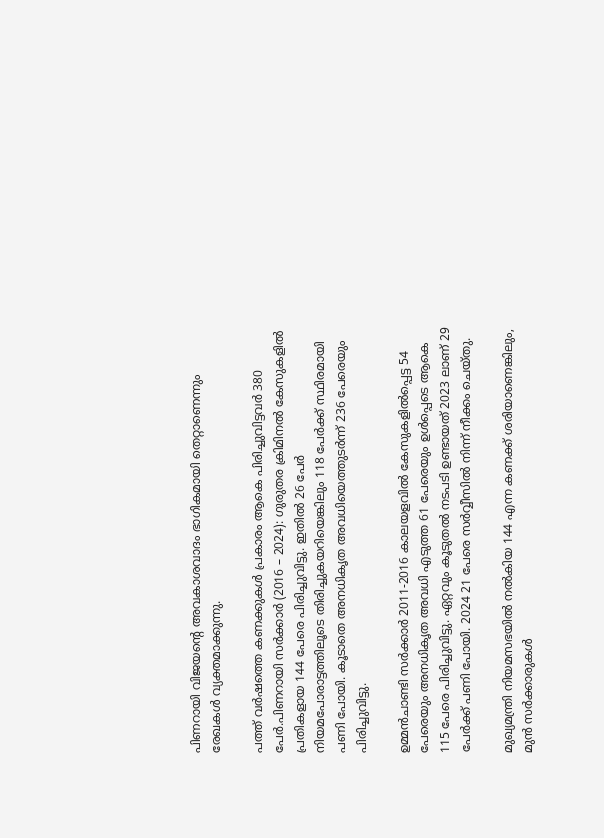പിണറായി വിജയന്റെ അവകാശവാദം ഭാഗികമായി തെറ്റാണെന്നും രേഖകള്‍ വ്യക്തമാക്കുന്നു.

പത്ത് വര്‍ഷത്തെ കണക്കുകള്‍ പ്രകാരം ആകെ പിരിച്ചുവിട്ടവര്‍ 380 പേര്‍.പിണറായി സര്‍ക്കാര്‍ (2016 – 2024): ഗുരുതര ക്രിമിനല്‍ കേസുകളില്‍ പ്രതികളായ 144 പേരെ പിരിച്ചുവിട്ടു. ഇതില്‍ 26 പേര്‍ നിയമപോരാട്ടത്തിലൂടെ തിരിച്ചുകയറിയെങ്കിലും 118 പേര്‍ക്ക് സ്ഥിരമായി പണി പോയി. കൂടാതെ അനധികൃത അവധിയെത്തുടര്‍ന്ന് 236 പേരെയും പിരിച്ചുവിട്ടു.

ഉമ്മന്‍ചാണ്ടി സര്‍ക്കാര്‍ 2011-2016 കാലയളവില്‍ കേസുകളില്‍പ്പെട്ട 54 പേരെയും അനധികൃത അവധി എടുത്ത 61 പേരെയും ഉള്‍പ്പെടെ ആകെ 115 പേരെ പിരിച്ചുവിട്ടു. ഏറ്റവും കൂടുതല്‍ നടപടി ഉണ്ടായത് 2023 ലാണ് 29 പേര്‍ക്ക് പണി പോയി. 2024 21 പേരെ സര്‍വ്വീസില്‍ നിന്ന് നീക്കം ചെയ്തു.

മുഖ്യമന്ത്രി നിയമസഭയില്‍ നല്‍കിയ 144 എന്ന കണക്ക് ശരിയാണെങ്കിലും, മുന്‍ സര്‍ക്കാരുകള്‍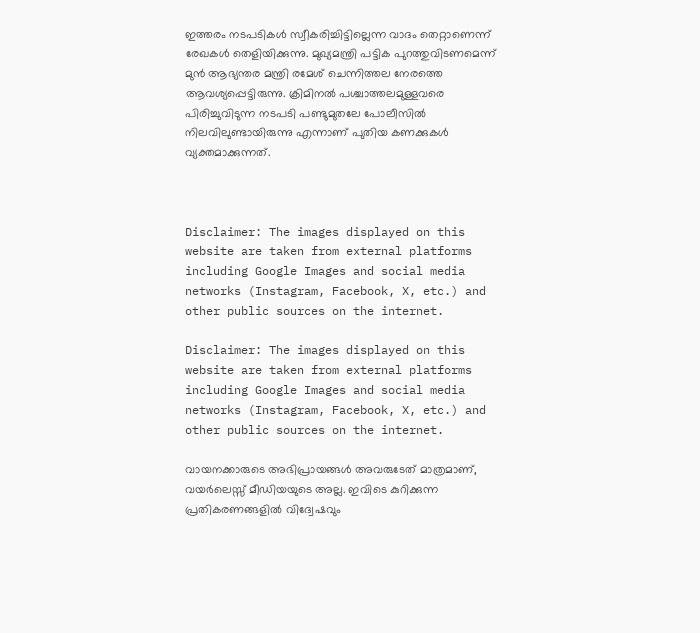ഇത്തരം നടപടികള്‍ സ്വീകരിച്ചിട്ടില്ലെന്ന വാദം തെറ്റാണെന്ന് രേഖകള്‍ തെളിയിക്കുന്നു. മുഖ്യമന്ത്രി പട്ടിക പുറത്തുവിടണമെന്ന് മുന്‍ ആഭ്യന്തര മന്ത്രി രമേശ് ചെന്നിത്തല നേരത്തെ ആവശ്യപ്പെട്ടിരുന്നു. ക്രിമിനല്‍ പശ്ചാത്തലമുള്ളവരെ പിരിച്ചുവിടുന്ന നടപടി പണ്ടുമുതലേ പോലീസില്‍ നിലവിലുണ്ടായിരുന്നു എന്നാണ് പുതിയ കണക്കുകള്‍ വ്യക്തമാക്കുന്നത്.



Disclaimer: The images displayed on this website are taken from external platforms including Google Images and social media networks (Instagram, Facebook, X, etc.) and other public sources on the internet.

Disclaimer: The images displayed on this website are taken from external platforms including Google Images and social media networks (Instagram, Facebook, X, etc.) and other public sources on the internet.

വായനക്കാരുടെ അഭിപ്രായങ്ങള്‍ അവരുടേത് മാത്രമാണ്, വയർലെസ്സ് മീഡിയയുടെ അല്ല. ഇവിടെ കുറിക്കുന്ന പ്രതികരണങ്ങളിൽ വിദ്വേഷവും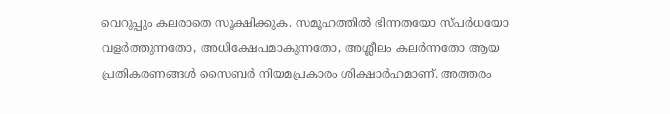വെറുപ്പും കലരാതെ സൂക്ഷിക്കുക. സമൂഹത്തിൽ ഭിന്നതയോ സ്‌പർധയോ വളർത്തുന്നതോ, അധിക്ഷേപമാകുന്നതോ, അശ്ലീലം കലർന്നതോ ആയ പ്രതികരണങ്ങൾ സൈബർ നിയമപ്രകാരം ശിക്ഷാർഹമാണ്. അത്തരം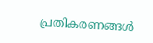പ്രതികരണങ്ങൾ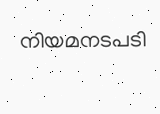നിയമനടപടി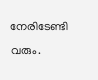നേരിടേണ്ടി വരും.